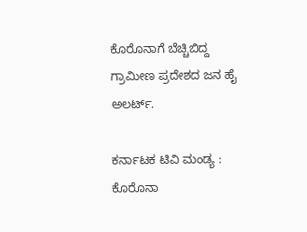ಕೊರೊನಾಗೆ ಬೆಚ್ಚಿಬಿದ್ದ ಗ್ರಾಮೀಣ ಪ್ರದೇಶದ ಜನ ಹೈ ಅಲರ್ಟ್.

ಕರ್ನಾಟಕ ಟಿವಿ ಮಂಡ್ಯ : ಕೊರೊನಾ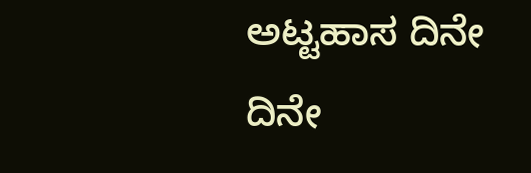ಅಟ್ಟಹಾಸ ದಿನೇ ದಿನೇ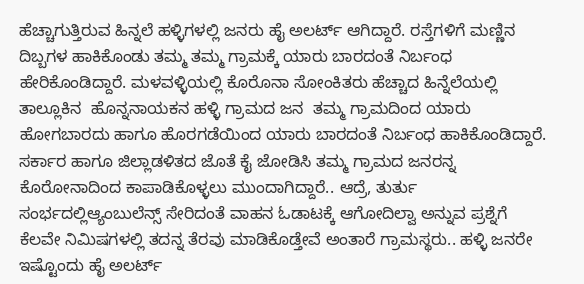ಹೆಚ್ಚಾಗುತ್ತಿರುವ ಹಿನ್ನಲೆ ಹಳ್ಳಿಗಳಲ್ಲಿ ಜನರು ಹೈ ಅಲರ್ಟ್ ಆಗಿದ್ದಾರೆ. ರಸ್ತೆಗಳಿಗೆ ಮಣ್ಣಿನ ದಿಬ್ಬಗಳ ಹಾಕಿಕೊಂಡು ತಮ್ಮ ತಮ್ಮ ಗ್ರಾಮಕ್ಕೆ ಯಾರು ಬಾರದಂತೆ ನಿರ್ಬಂಧ  ಹೇರಿಕೊಂಡಿದ್ದಾರೆ. ಮಳವಳ್ಳಿಯಲ್ಲಿ ಕೊರೊನಾ ಸೋಂಕಿತರು ಹೆಚ್ಚಾದ ಹಿನ್ನೆಲೆಯಲ್ಲಿ ತಾಲ್ಲೂಕಿನ  ಹೊನ್ನನಾಯಕನ ಹಳ್ಳಿ ಗ್ರಾಮದ ಜನ  ತಮ್ಮ ಗ್ರಾಮದಿಂದ ಯಾರು ಹೋಗಬಾರದು ಹಾಗೂ ಹೊರಗಡೆಯಿಂದ ಯಾರು ಬಾರದಂತೆ ನಿರ್ಬಂಧ ಹಾಕಿಕೊಂಡಿದ್ದಾರೆ.  ಸರ್ಕಾರ ಹಾಗೂ ಜಿಲ್ಲಾಡಳಿತದ ಜೊತೆ ಕೈ ಜೋಡಿಸಿ ತಮ್ಮ ಗ್ರಾಮದ ಜನರನ್ನ ಕೊರೋನಾದಿಂದ ಕಾಪಾಡಿಕೊಳ್ಳಲು ಮುಂದಾಗಿದ್ದಾರೆ.. ಆದ್ರೆ, ತುರ್ತು ಸಂರ್ಭದಲ್ಲಿಆ್ಯಂಬುಲೆನ್ಸ್ ಸೇರಿದಂತೆ ವಾಹನ ಓಡಾಟಕ್ಕೆ ಆಗೋದಿಲ್ವಾ ಅನ್ನುವ ಪ್ರಶ್ನೆಗೆ ಕೆಲವೇ ನಿಮಿಷಗಳಲ್ಲಿ ತದನ್ನ ತೆರವು ಮಾಡಿಕೊಡ್ತೇವೆ ಅಂತಾರೆ ಗ್ರಾಮಸ್ಥರು.. ಹಳ್ಳಿ ಜನರೇ ಇಷ್ಟೊಂದು ಹೈ ಅಲರ್ಟ್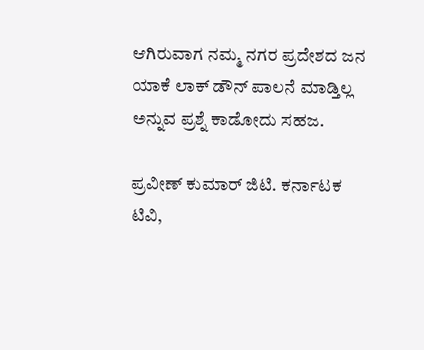ಆಗಿರುವಾಗ ನಮ್ಮ ನಗರ ಪ್ರದೇಶದ ಜನ ಯಾಕೆ ಲಾಕ್ ಡೌನ್ ಪಾಲನೆ ಮಾಡ್ತಿಲ್ಲ ಅನ್ನುವ ಪ್ರಶ್ನೆ ಕಾಡೋದು ಸಹಜ.

ಪ್ರವೀಣ್ ಕುಮಾರ್ ಜಿಟಿ. ಕರ್ನಾಟಕ ಟಿವಿ,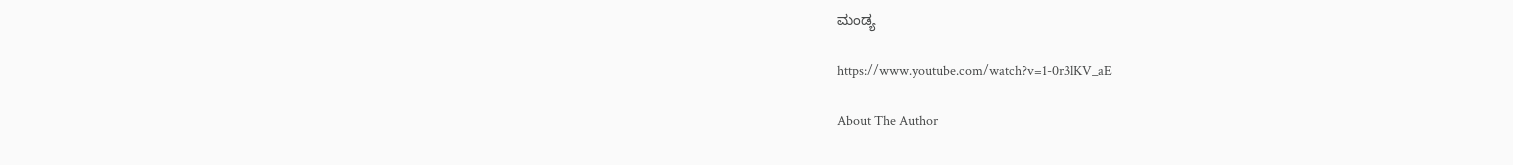ಮಂಡ್ಯ

https://www.youtube.com/watch?v=1-0r3lKV_aE

About The Author